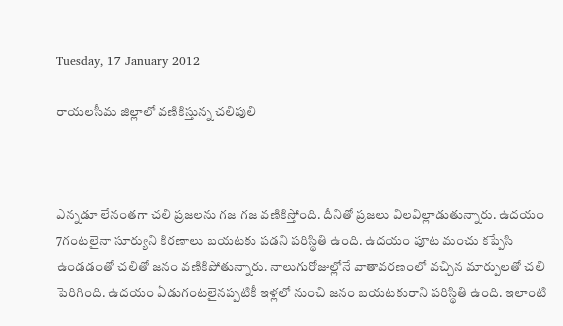Tuesday, 17 January 2012

రాయలసీమ జిల్లాలో వణికిస్తున్న చలిపులి



ఎన్నడూ లేనంతగా చలి ప్రజలను గజ గజ వణికిస్తోంది. దీనితో ప్రజలు విలవిల్లాడుతున్నారు. ఉదయం 7గంటలైనా సూర్యుని కిరణాలు బయటకు పడని పరిస్థితి ఉంది. ఉదయం పూట మంచు కప్పేసి ఉండడంతో చలితో జనం వణికిపోతున్నారు. నాలుగురోజుల్లోనే వాతావరణంలో వచ్చిన మార్పులతో చలి పెరిగింది. ఉదయం ఏడుగంటలైనప్పటికీ ఇళ్లలో నుంచి జనం బయటకురాని పరిస్థితి ఉంది. ఇలాంటి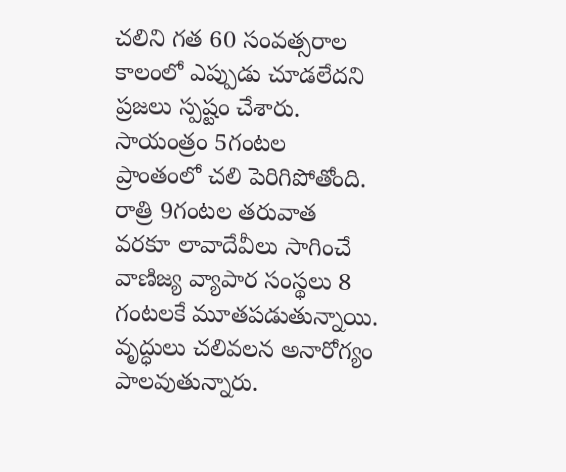చలిని గత 60 సంవత్సరాల కాలంలో ఎప్పుడు చూడలేదని ప్రజలు స్పష్టం చేశారు. సాయంత్రం 5గంటల ప్రాంతంలో చలి పెరిగిపోతోంది. రాత్రి 9గంటల తరువాత వరకూ లావాదేవీలు సాగించే వాణిజ్య వ్యాపార సంస్థలు 8 గంటలకే మూతపడుతున్నాయి. వృద్ధులు చలివలన అనారోగ్యం పాలవుతున్నారు.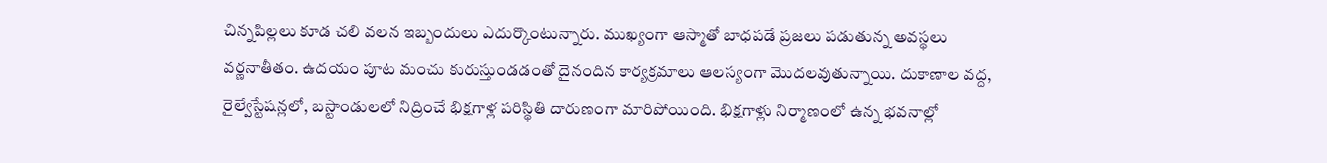చిన్నపిల్లలు కూడ చలి వలన ఇబ్బందులు ఎదుర్కొంటున్నారు. ముఖ్యంగా ఆస్మాతో బాధపడే ప్రజలు పడుతున్న అవస్థలు వర్ణనాతీతం. ఉదయం పూట మంచు కురుస్తుండడంతో దైనందిన కార్యక్రమాలు ఆలస్యంగా మొదలవుతున్నాయి. దుకాణాల వద్ద, రైల్వేస్టేషన్లలో, బస్టాండులలో నిద్రించే భిక్షగాళ్ల పరిస్థితి దారుణంగా మారిపోయింది. భిక్షగాళ్లు నిర్మాణంలో ఉన్న భవనాల్లో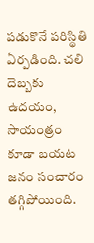పడుకొనే పరిస్థితి ఏర్పడింది. చలి దెబ్బకు ఉదయం, సాయంత్రం కూడా బయట జనం సంచారం తగ్గిపోయింది.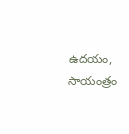ఉదయం, సాయంత్రం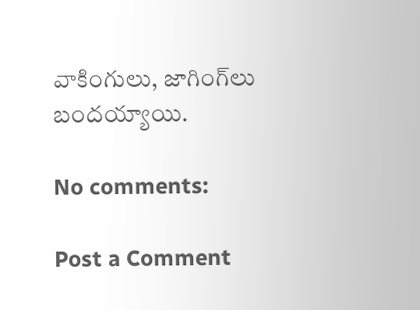వాకింగులు, జాగింగ్‌లు బందయ్యాయి.

No comments:

Post a Comment